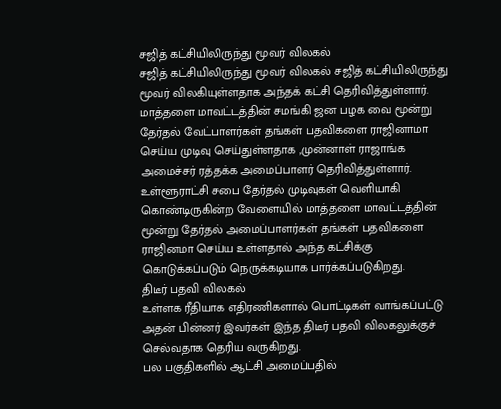சஜித் கட்சியிலிருந்து மூவர் விலகல்
சஜித் கட்சியிலிருந்து மூவர் விலகல் சஜித் கட்சியிலிருந்து மூவர் விலகியுள்ளதாக அந்தக் கட்சி தெரிவித்துள்ளார்.
மாத்தளை மாவட்டத்தின் சமங்கி ஜன பழக வை மூன்று தேர்தல் வேட்பாளர்கள் தங்கள் பதவிகளை ராஜினாமா செய்ய முடிவு செய்துள்ளதாக ,முன்னாள் ராஜாங்க அமைச்சர் ரத்தக்க அமைப்பாளர் தெரிவித்துள்ளார்.
உள்ளூராட்சி சபை தேர்தல் முடிவுகள் வெளியாகி கொண்டிருகின்ற வேளையில் மாத்தளை மாவட்டத்தின் மூன்று தேர்தல் அமைப்பாளர்கள் தங்கள் பதவிகளை
ராஜினமா செய்ய உள்ளதால் அந்த கட்சிக்கு கொடுக்கப்படும் நெருக்கடியாக பார்க்கப்படுகிறது.
திடீர் பதவி விலகல்
உள்ளக ரீதியாக எதிரணிகளால் பொட்டிகள் வாங்கப்பட்டு அதன் பின்னர் இவர்கள் இந்த திடீர் பதவி விலகலுக்குச் செல்வதாக தெரிய வருகிறது.
பல பகுதிகளில் ஆட்சி அமைப்பதில்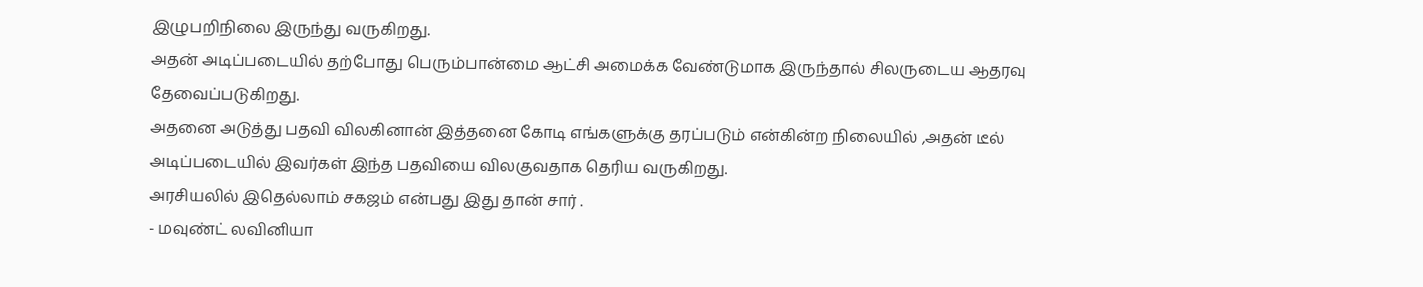இழுபறிநிலை இருந்து வருகிறது.
அதன் அடிப்படையில் தற்போது பெரும்பான்மை ஆட்சி அமைக்க வேண்டுமாக இருந்தால் சிலருடைய ஆதரவு தேவைப்படுகிறது.
அதனை அடுத்து பதவி விலகினான் இத்தனை கோடி எங்களுக்கு தரப்படும் என்கின்ற நிலையில் ,அதன் டீல் அடிப்படையில் இவர்கள் இந்த பதவியை விலகுவதாக தெரிய வருகிறது.
அரசியலில் இதெல்லாம் சகஜம் என்பது இது தான் சார் .
- மவுண்ட் லவினியா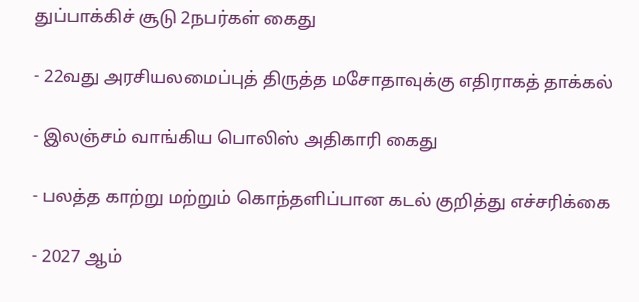துப்பாக்கிச் சூடு 2நபர்கள் கைது

- 22வது அரசியலமைப்புத் திருத்த மசோதாவுக்கு எதிராகத் தாக்கல்

- இலஞ்சம் வாங்கிய பொலிஸ் அதிகாரி கைது

- பலத்த காற்று மற்றும் கொந்தளிப்பான கடல் குறித்து எச்சரிக்கை

- 2027 ஆம்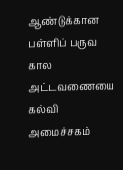ஆண்டுக்கான பள்ளிப் பருவ கால அட்டவணையை கல்வி அமைச்சகம்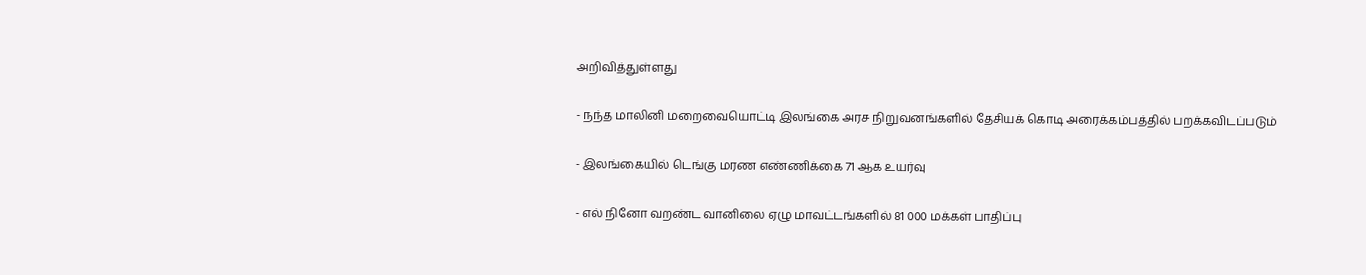அறிவித்துள்ளது

- நந்த மாலினி மறைவையொட்டி இலங்கை அரச நிறுவனங்களில் தேசியக் கொடி அரைக்கம்பத்தில் பறக்கவிடப்படும்

- இலங்கையில் டெங்கு மரண எண்ணிக்கை 71 ஆக உயர்வு

- எல் நினோ வறண்ட வானிலை ஏழு மாவட்டங்களில் 81 000 மக்கள் பாதிப்பு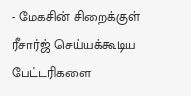- மேகசின் சிறைக்குள் ரீசார்ஜ் செய்யக்கூடிய பேட்டரிகளை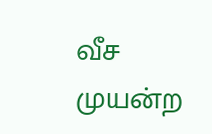வீச முயன்ற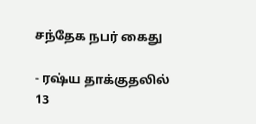சந்தேக நபர் கைது

- ரஷ்ய தாக்குதலில் 13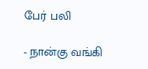பேர் பலி

- நான்கு வங்கி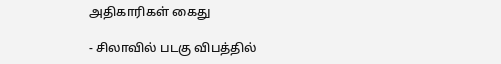அதிகாரிகள் கைது

- சிலாவில் படகு விபத்தில்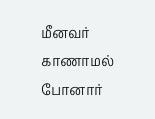மீனவர் காணாமல் போனார்